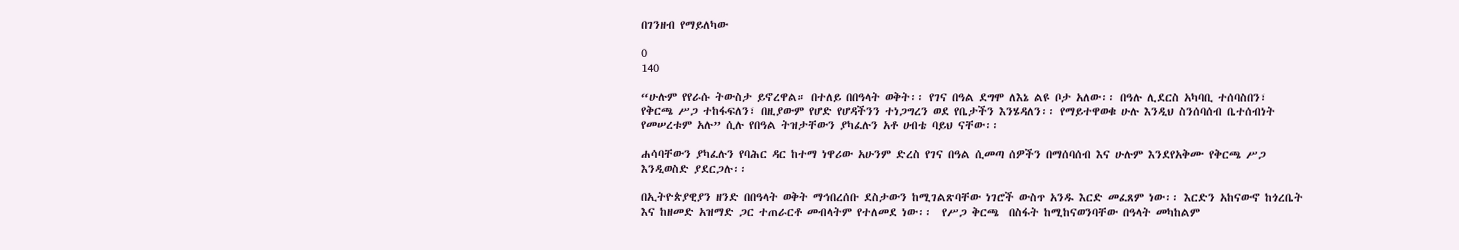በገንዘብ የማይለካው

0
140

“ሁሉም የየራሱ ትውስታ ይኖረዋል። በተለይ በበዓላት ወቅት፡፡ የገና በዓል ደግሞ ለእኔ ልዩ ቦታ አለው፡፡ በዓሉ ሊደርስ አካባቢ ተሰባስበን፣ የቅርጫ ሥጋ ተከፋፍለን፣ በዚያውም የሆድ የሆዳችንን ተነጋግረን ወደ የቤታችን እንሄዳለን፡፡ የማይተዋወቁ ሁሉ እንዲህ ስንሰባሰብ ቤተሰብነት የመሠረቱም አሉ” ሲሉ የበዓል ትዝታቸውን ያካፈሉን አቶ ሀብቴ ባይህ ናቸው፡፡

ሐሳባቸውን ያካፈሉን የባሕር ዳር ከተማ ነዋሪው አሁንም ድረስ የገና በዓል ሲመጣ ሰዎችን በማሰባሰብ እና ሁሉም እንደየአቅሙ የቅርጫ ሥጋ እንዲወስድ ያደርጋሉ፡፡

በኢትዮጵያዊያን ዘንድ በበዓላት ወቅት ማኅበረሰቡ ደስታውን ከሚገልጽባቸው ነገሮች ውስጥ አንዱ እርድ መፈጸም ነው፡፡ እርድን አከናውኖ ከጎረቤት እና ከዘመድ አዝማድ ጋር ተጠራርቶ መብላትም የተለመደ ነው፡፡  የሥጋ ቅርጫ  በስፋት ከሚከናወንባቸው በዓላት መካከልም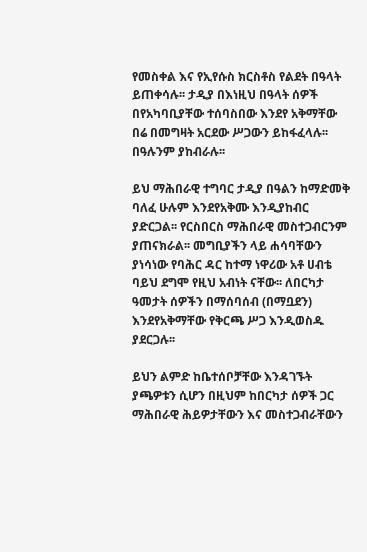የመስቀል እና የኢየሱስ ክርስቶስ የልደት በዓላት ይጠቀሳሉ፡፡ ታዲያ በእነዚህ በዓላት ሰዎች በየአካባቢያቸው ተሰባስበው እንደየ አቅማቸው  በሬ በመግዛት አርደው ሥጋውን ይከፋፈላሉ፡፡ በዓሉንም ያከብራሉ፡፡

ይህ ማሕበራዊ ተግባር ታዲያ በዓልን ከማድመቅ ባለፈ ሁሉም እንደየአቅሙ እንዲያከብር ያድርጋል፡፡ የርስበርስ ማሕበራዊ መስተጋብርንም ያጠናክራል፡፡ መግቢያችን ላይ ሐሳባቸውን ያነሳነው የባሕር ዳር ከተማ ነዋሪው አቶ ሀብቴ ባይህ ደግሞ የዚህ አብነት ናቸው፡፡ ለበርካታ ዓመታት ሰዎችን በማሰባሰብ (በማቧደን) እንደየአቅማቸው የቅርጫ ሥጋ እንዲወስዱ ያደርጋሉ፡፡

ይህን ልምድ ከቤተሰቦቻቸው እንዳገኙት ያጫዎቱን ሲሆን በዚህም ከበርካታ ሰዎች ጋር ማሕበራዊ ሕይዎታቸውን እና መስተጋብራቸውን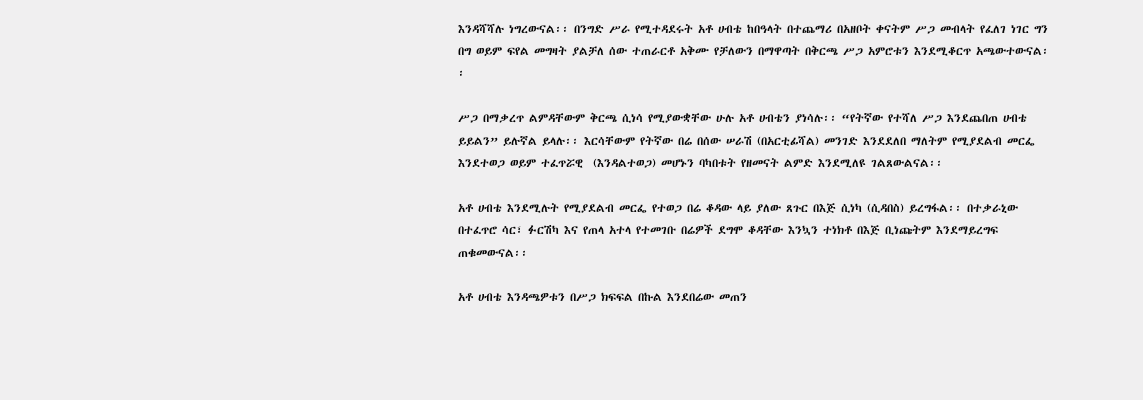እንዳሻሻሉ ነግረውናል፡፡ በንግድ ሥራ የሚተዳደሩት አቶ ሀብቴ ከበዓላት በተጨማሪ በአዘቦት ቀናትም ሥጋ መብላት የፈለገ ነገር ግን በግ ወይም ፍየል መግዛት ያልቻለ ሰው ተጠራርቶ አቅሙ የቻለውን በማዋጣት በቅርጫ ሥጋ አምሮቱን እንደሚቆርጥ አጫውተውናል፡፡

ሥጋ በማቃረጥ ልምዳቸውም ቅርጫ ሲነሳ የሚያውቋቸው ሁሉ አቶ ሀብቴን ያነሳሉ፡፡ “የትኛው የተሻለ ሥጋ እንደጨበጠ ሀብቴ ይይልን” ይሉኛል ይላሉ፡፡ እርሳቸውም የትኛው በሬ በሰው ሠራሽ (በአርቲፊሻል) መንገድ እንደደለበ ማለትም የሚያደልብ መርፌ እንደተወጋ ወይም ተፈጥሯዊ  (እንዳልተወጋ) መሆኑን ባካበቱት የዘመናት ልምድ እንደሚለዩ ገልጸውልናል፡፡

አቶ ሀብቴ እንደሚሉት የሚያደልብ መርፌ የተወጋ በሬ ቆዳው ላይ ያለው ጸጉር በእጅ ሲነካ (ሲዳበስ) ይረግፋል፡፡ በተቃራኒው በተፈጥሮ ሳር፣ ፉርሽካ እና የጠላ አተላ የተመገቡ በሬዎች ደግሞ ቆዳቸው እንኳን ተነክቶ በእጅ ቢነጩትም እንደማይረግፍ ጠቁመውናል፡፡

አቶ ሀብቴ እንዳጫዎቱን በሥጋ ክፍፍል በኩል እንደበሬው መጠን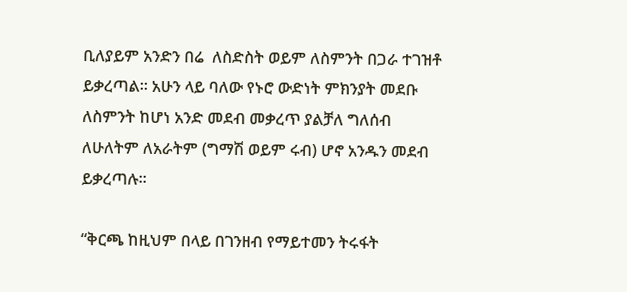ቢለያይም አንድን በሬ  ለስድስት ወይም ለስምንት በጋራ ተገዝቶ ይቃረጣል፡፡ አሁን ላይ ባለው የኑሮ ውድነት ምክንያት መደቡ ለስምንት ከሆነ አንድ መደብ መቃረጥ ያልቻለ ግለሰብ ለሁለትም ለአራትም (ግማሽ ወይም ሩብ) ሆኖ አንዱን መደብ ይቃረጣሉ፡፡

“ቅርጫ ከዚህም በላይ በገንዘብ የማይተመን ትሩፋት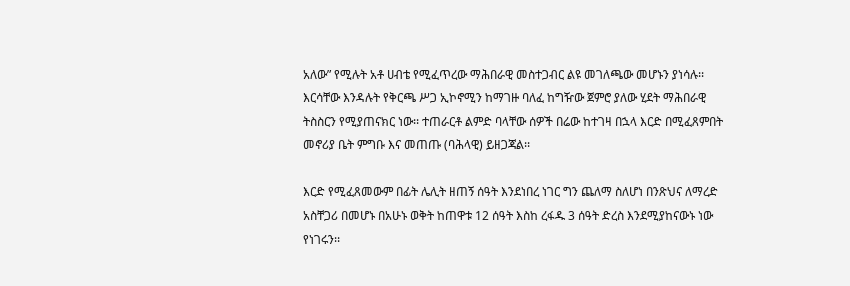አለው” የሚሉት አቶ ሀብቴ የሚፈጥረው ማሕበራዊ መስተጋብር ልዩ መገለጫው መሆኑን ያነሳሉ፡፡ እርሳቸው እንዳሉት የቅርጫ ሥጋ ኢኮኖሚን ከማገዙ ባለፈ ከግዥው ጀምሮ ያለው ሂደት ማሕበራዊ ትስስርን የሚያጠናክር ነው፡፡ ተጠራርቶ ልምድ ባላቸው ሰዎች በሬው ከተገዛ በኋላ እርድ በሚፈጸምበት መኖሪያ ቤት ምግቡ እና መጠጡ (ባሕላዊ) ይዘጋጃል፡፡

እርድ የሚፈጸመውም በፊት ሌሊት ዘጠኝ ሰዓት እንደነበረ ነገር ግን ጨለማ ስለሆነ በንጽህና ለማረድ አስቸጋሪ በመሆኑ በአሁኑ ወቅት ከጠዋቱ 12 ሰዓት እስከ ረፋዱ 3 ሰዓት ድረስ እንደሚያከናውኑ ነው የነገሩን፡፡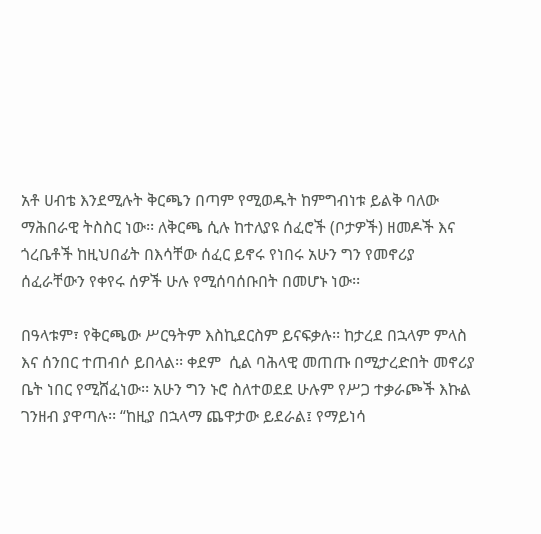አቶ ሀብቴ እንደሚሉት ቅርጫን በጣም የሚወዱት ከምግብነቱ ይልቅ ባለው ማሕበራዊ ትስስር ነው፡፡ ለቅርጫ ሲሉ ከተለያዩ ሰፈሮች (ቦታዎች) ዘመዶች እና ጎረቤቶች ከዚህበፊት በእሳቸው ሰፈር ይኖሩ የነበሩ አሁን ግን የመኖሪያ ሰፈራቸውን የቀየሩ ሰዎች ሁሉ የሚሰባሰቡበት በመሆኑ ነው፡፡

በዓላቱም፣ የቅርጫው ሥርዓትም እስኪደርስም ይናፍቃሉ፡፡ ከታረደ በኋላም ምላስ እና ሰንበር ተጠብሶ ይበላል፡፡ ቀደም  ሲል ባሕላዊ መጠጡ በሚታረድበት መኖሪያ ቤት ነበር የሚሸፈነው፡፡ አሁን ግን ኑሮ ስለተወደደ ሁሉም የሥጋ ተቃራጮች እኩል ገንዘብ ያዋጣሉ፡፡ “ከዚያ በኋላማ ጨዋታው ይደራል፤ የማይነሳ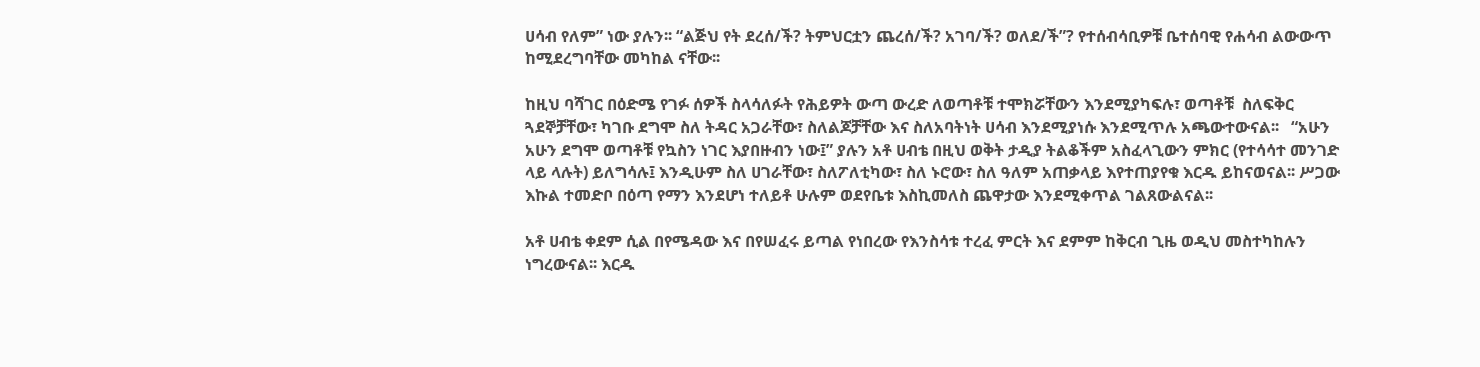ሀሳብ የለም” ነው ያሉን፡፡ “ልጅህ የት ደረሰ/ች? ትምህርቷን ጨረሰ/ች? አገባ/ች? ወለደ/ች”? የተሰብሳቢዎቹ ቤተሰባዊ የሐሳብ ልውውጥ ከሚደረግባቸው መካከል ናቸው፡፡

ከዚህ ባሻገር በዕድሜ የገፉ ሰዎች ስላሳለፉት የሕይዎት ውጣ ውረድ ለወጣቶቹ ተሞክሯቸውን እንደሚያካፍሉ፣ ወጣቶቹ  ስለፍቅር ጓደኞቻቸው፣ ካገቡ ደግሞ ስለ ትዳር አጋራቸው፣ ስለልጆቻቸው እና ስለአባትነት ሀሳብ እንደሚያነሱ እንደሚጥሉ አጫውተውናል፡፡   “አሁን አሁን ደግሞ ወጣቶቹ የኳስን ነገር እያበዙብን ነው፤” ያሉን አቶ ሀብቴ በዚህ ወቅት ታዲያ ትልቆችም አስፈላጊውን ምክር (የተሳሳተ መንገድ ላይ ላሉት) ይለግሳሉ፤ እንዲሁም ስለ ሀገራቸው፣ ስለፖለቲካው፣ ስለ ኑሮው፣ ስለ ዓለም አጠቃላይ እየተጠያየቁ እርዱ ይከናወናል፡፡ ሥጋው እኩል ተመድቦ በዕጣ የማን እንደሆነ ተለይቶ ሁሉም ወደየቤቱ እስኪመለስ ጨዋታው እንደሚቀጥል ገልጸውልናል፡፡

አቶ ሀብቴ ቀደም ሲል በየሜዳው እና በየሠፈሩ ይጣል የነበረው የእንስሳቱ ተረፈ ምርት እና ደምም ከቅርብ ጊዜ ወዲህ መስተካከሉን ነግረውናል፡፡ እርዱ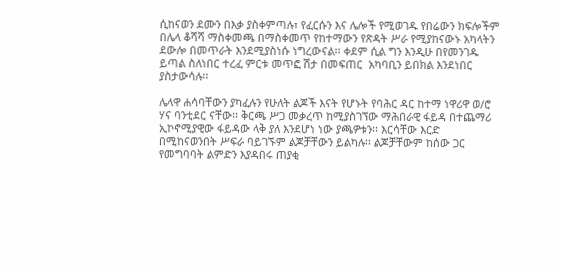ሲከናወን ደሙን በእቃ ያስቀምጣሉ፣ የፈርሱን እና ሌሎች የሚወገዱ የበሬውን ክፍሎችም በሌላ ቆሻሻ ማስቀመጫ በማስቀመጥ የከተማውን የጽዳት ሥራ የሚያከናውኑ አካላትን ደውሎ በመጥራት እንደሚያስነሱ ነግረውናል፡፡ ቀደም ሲል ግን እንዲሁ በየመንገዱ ይጣል ስለነበር ተረፈ ምርቱ መጥፎ ሽታ በመፍጠር  አካባቢን ይበክል እንደነበር ያስታውሳሉ፡፡

ሌላዋ ሐሳባቸውን ያካፈሉን የሁለት ልጆች እናት የሆኑት የባሕር ዳር ከተማ ነዋሪዋ ወ/ሮ ሃና ባንቲደር ናቸው፡፡ ቅርጫ ሥጋ መቃረጥ ከሚያስገኘው ማሕበራዊ ፋይዳ በተጨማሪ ኢኮኖሚያዊው ፋይዳው ላቅ ያለ እንደሆነ ነው ያጫዎቱን፡፡ እርሳቸው እርድ በሚከናወንበት ሥፍራ ባይገኙም ልጆቻቸውን ይልካሉ፡፡ ልጆቻቸውም ከሰው ጋር የመግባባት ልምድን እያዳበሩ ጠያቂ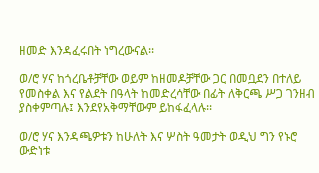ዘመድ እንዳፈሩበት ነግረውናል፡፡

ወ/ሮ ሃና ከጎረቤቶቻቸው ወይም ከዘመዶቻቸው ጋር በመቧደን በተለይ የመስቀል እና የልደት በዓላት ከመድረሳቸው በፊት ለቅርጫ ሥጋ ገንዘብ ያስቀምጣሉ፤ እንደየአቅማቸውም ይከፋፈላሉ፡፡

ወ/ሮ ሃና እንዳጫዎቱን ከሁለት እና ሦስት ዓመታት ወዲህ ግን የኑሮ ውድነቱ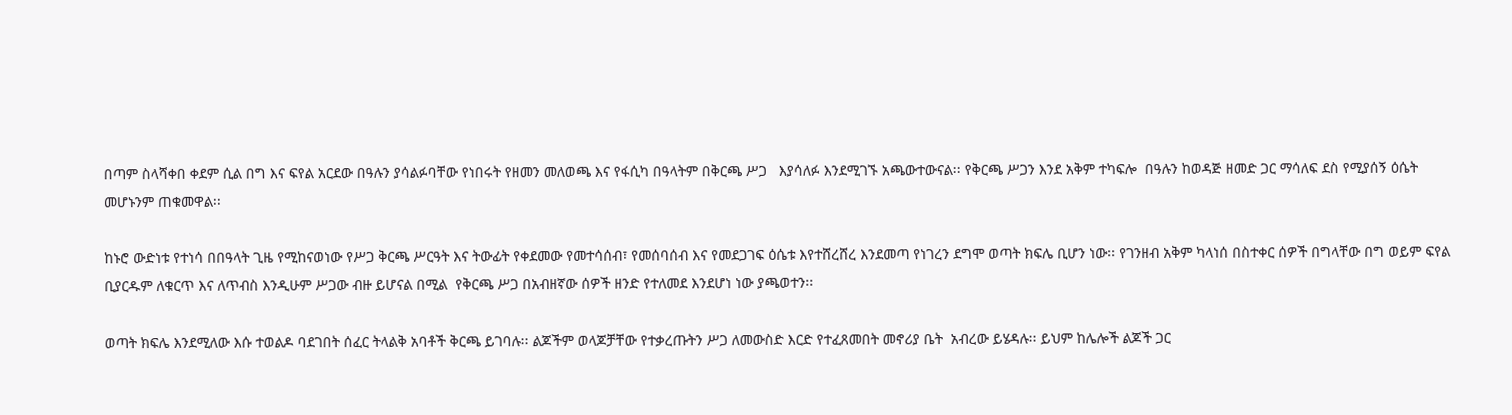በጣም ስላሻቀበ ቀደም ሲል በግ እና ፍየል አርደው በዓሉን ያሳልፉባቸው የነበሩት የዘመን መለወጫ እና የፋሲካ በዓላትም በቅርጫ ሥጋ   እያሳለፉ እንደሚገኙ አጫውተውናል፡፡ የቅርጫ ሥጋን እንደ አቅም ተካፍሎ  በዓሉን ከወዳጅ ዘመድ ጋር ማሳለፍ ደስ የሚያሰኝ ዕሴት መሆኑንም ጠቁመዋል፡፡

ከኑሮ ውድነቱ የተነሳ በበዓላት ጊዜ የሚከናወነው የሥጋ ቅርጫ ሥርዓት እና ትውፊት የቀደመው የመተሳሰብ፣ የመሰባሰብ እና የመደጋገፍ ዕሴቱ እየተሸረሸረ እንደመጣ የነገረን ደግሞ ወጣት ክፍሌ ቢሆን ነው፡፡ የገንዘብ አቅም ካላነሰ በስተቀር ሰዎች በግላቸው በግ ወይም ፍየል ቢያርዱም ለቁርጥ እና ለጥብስ እንዲሁም ሥጋው ብዙ ይሆናል በሚል  የቅርጫ ሥጋ በአብዘኛው ሰዎች ዘንድ የተለመደ እንደሆነ ነው ያጫወተን፡፡

ወጣት ክፍሌ እንደሚለው እሱ ተወልዶ ባደገበት ሰፈር ትላልቅ አባቶች ቅርጫ ይገባሉ፡፡ ልጆችም ወላጆቻቸው የተቃረጡትን ሥጋ ለመውስድ እርድ የተፈጸመበት መኖሪያ ቤት  አብረው ይሄዳሉ፡፡ ይህም ከሌሎች ልጆች ጋር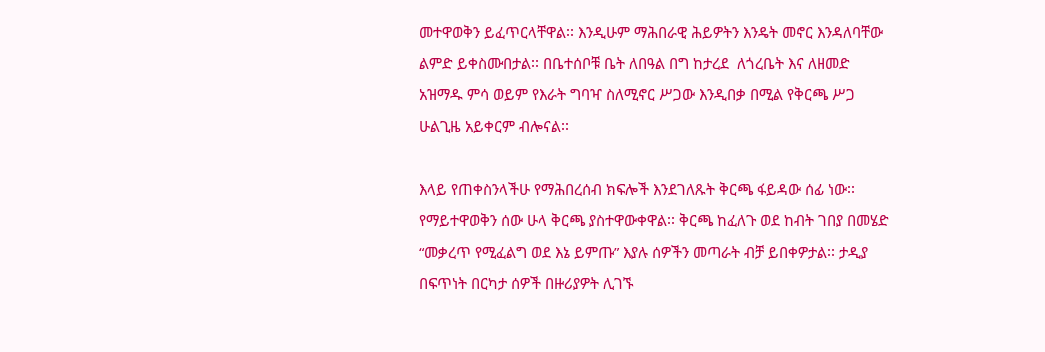መተዋወቅን ይፈጥርላቸዋል፡፡ እንዲሁም ማሕበራዊ ሕይዎትን እንዴት መኖር እንዳለባቸው ልምድ ይቀስሙበታል፡፡ በቤተሰቦቹ ቤት ለበዓል በግ ከታረደ  ለጎረቤት እና ለዘመድ አዝማዱ ምሳ ወይም የእራት ግባዣ ስለሚኖር ሥጋው እንዲበቃ በሚል የቅርጫ ሥጋ ሁልጊዜ አይቀርም ብሎናል፡፡

እላይ የጠቀስንላችሁ የማሕበረሰብ ክፍሎች እንደገለጹት ቅርጫ ፋይዳው ሰፊ ነው፡፡  የማይተዋወቅን ሰው ሁላ ቅርጫ ያስተዋውቀዋል፡፡ ቅርጫ ከፈለጉ ወደ ከብት ገበያ በመሄድ “መቃረጥ የሚፈልግ ወደ እኔ ይምጡ” እያሉ ሰዎችን መጣራት ብቻ ይበቀዎታል፡፡ ታዲያ በፍጥነት በርካታ ሰዎች በዙሪያዎት ሊገኙ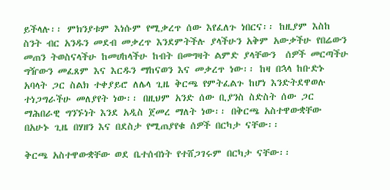ይችላሉ፡፡ ምክንያቱም እነሱም የሚቃረጥ ሰው እየፈለጉ ነበርና፡፡ ከዚያም እስከ ስንት ብር አንዱን መደብ መቃረጥ እንደምትችሉ ያላችሁን አቅም አውቃችሁ የበሬውን መጠን ትወስናላችሁ ከመሀከላችሁ ከብት በመግዛት ልምድ ያላቸውን  ሰዎች መርጣችሁ ግዥውን መፈጸም እና እርዱን ማከናወን እና መቃረጥ ነው፡፡ ከዛ በኋላ ከቡድኑ አባላት ጋር ስልክ ተቀያይሮ ለሌላ ጊዜ ቅርጫ የምትፈልጉ ከሆነ እንድትደዋወሉ ተነጋግራችሁ መለያየት ነው፡፡ በዚህም አንድ ሰው ቢያንስ ስድስት ሰው ጋር ማሕበራዊ ግንኙነት እንደ አዲስ ጀመረ ማለት ነው፡፡ በቅርጫ አስተዋውቋቸው  በአሁኑ ጊዜ በሃዘን እና በደስታ የሚጠያየቁ ሰዎች በርካታ ናቸው፡፡

ቅርጫ አስተዋውቋቸው ወደ ቤተሰብነት የተሸጋገሩም በርካታ ናቸው፡፡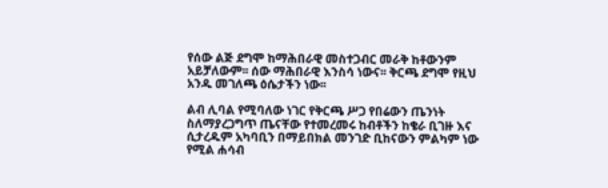የሰው ልጅ ደግሞ ከማሕበራዊ መስተጋብር መራቅ ከቶውንም አይቻለውም፡፡ ሰው ማሕበራዊ እንስሳ ነውና፡፡ ቅርጫ ደግሞ የዚህ አንዱ መገለጫ ዕሴታችን ነው፡፡

ልብ ሊባል የሚባለው ነገር የቅርጫ ሥጋ የበሬውን ጤንነት ስለማያረጋግጥ ጤናቸው የተመረመሩ ከብቶችን ከቄራ ቢገዙ እና ሲታረዱም አካባቢን በማይበክል መንገድ ቢከናውን ምልካም ነው የሚል ሐሳብ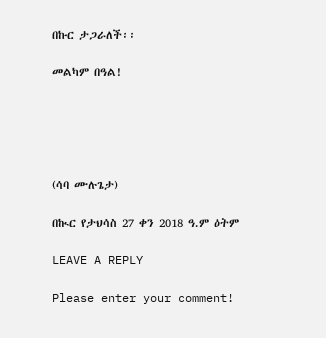በኩር ታጋራለች፡፡

መልካም በዓል!





(ሳባ ሙሉጌታ)

በኲር የታህሳስ 27 ቀን 2018 ዓ.ም ዕትም

LEAVE A REPLY

Please enter your comment!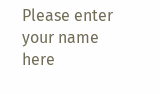Please enter your name here